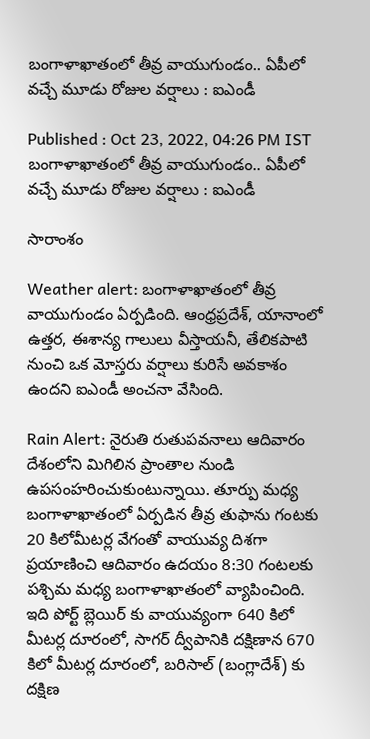బంగాళాఖాతంలో తీవ్ర వాయుగుండం.. ఏపీలో వచ్చే మూడు రోజుల వ‌ర్షాలు : ఐఎండీ

Published : Oct 23, 2022, 04:26 PM IST
బంగాళాఖాతంలో తీవ్ర వాయుగుండం.. ఏపీలో వచ్చే మూడు రోజుల వ‌ర్షాలు : ఐఎండీ

సారాంశం

Weather alert: బంగాళాఖాతంలో తీవ్ర వాయుగుండం ఏర్ప‌డింది. ఆంధ్రప్రదేశ్, యానాంలో ఉత్తర, ఈశాన్య గాలులు వీస్తాయనీ, తేలికపాటి నుంచి ఒక మోస్తరు వర్షాలు కురిసే అవకాశం ఉందని ఐఎండీ అంచనా వేసింది.

Rain Alert: నైరుతి రుతుపవనాలు ఆదివారం దేశంలోని మిగిలిన ప్రాంతాల నుండి ఉపసంహరించుకుంటున్నాయి. తూర్పు మధ్య బంగాళాఖాతంలో ఏర్పడిన తీవ్ర తుఫాను గంటకు 20 కిలోమీటర్ల వేగంతో వాయువ్య దిశగా ప్రయాణించి ఆదివారం ఉదయం 8:30 గంటలకు పశ్చిమ మధ్య బంగాళాఖాతంలో వ్యాపించింది. ఇది పోర్ట్ బ్లెయిర్ కు వాయువ్యంగా 640 కిలో మీట‌ర్ల దూరంలో, సాగర్ ద్వీపానికి దక్షిణాన 670 కిలో మీట‌ర్ల దూరంలో, బరిసాల్ (బంగ్లాదేశ్) కు దక్షిణ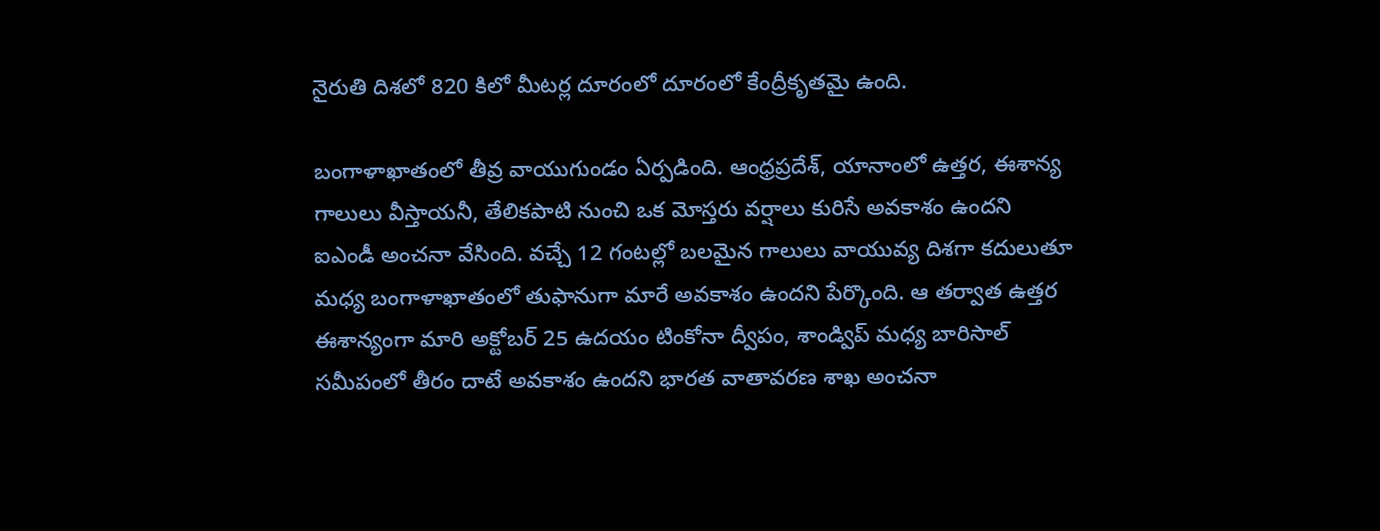నైరుతి దిశలో 820 కిలో మీట‌ర్ల దూరంలో దూరంలో కేంద్రీకృతమై ఉంది.

బంగాళాఖాతంలో తీవ్ర వాయుగుండం ఏర్ప‌డింది. ఆంధ్రప్రదేశ్, యానాంలో ఉత్తర, ఈశాన్య గాలులు వీస్తాయనీ, తేలికపాటి నుంచి ఒక మోస్తరు వర్షాలు కురిసే అవకాశం ఉందని ఐఎండీ అంచనా వేసింది. వచ్చే 12 గంటల్లో బలమైన గాలులు వాయువ్య దిశగా కదులుతూ మధ్య బంగాళాఖాతంలో తుఫానుగా మారే అవకాశం ఉందని పేర్కొంది. ఆ తర్వాత ఉత్తర ఈశాన్యంగా మారి అక్టోబర్ 25 ఉదయం టింకోనా ద్వీపం, శాండ్విప్ మధ్య బారిసాల్ సమీపంలో తీరం దాటే అవకాశం ఉందని భారత వాతావరణ శాఖ అంచనా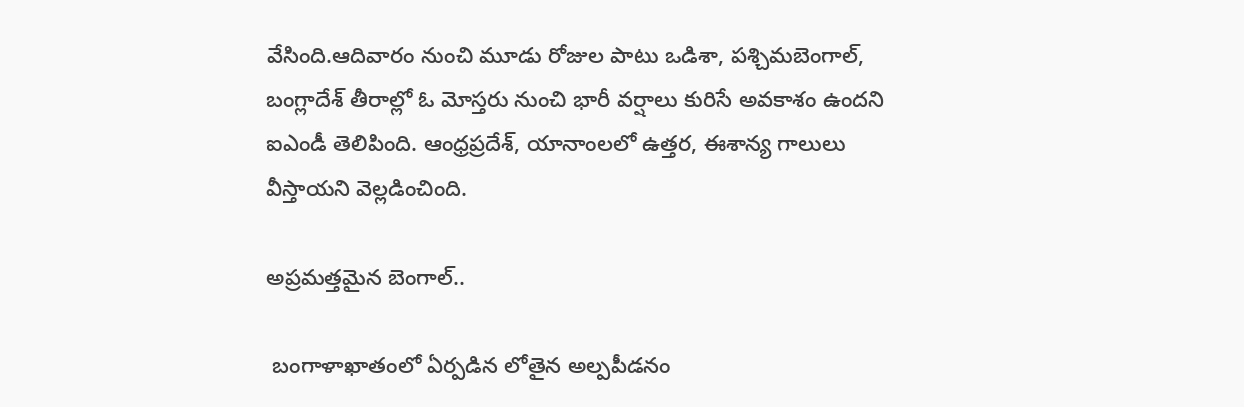వేసింది.ఆదివారం నుంచి మూడు రోజుల పాటు ఒడిశా, పశ్చిమబెంగాల్, బంగ్లాదేశ్ తీరాల్లో ఓ మోస్తరు నుంచి భారీ వర్షాలు కురిసే అవకాశం ఉందని ఐఎండీ తెలిపింది. ఆంధ్రప్రదేశ్, యానాంలలో ఉత్తర, ఈశాన్య గాలులు వీస్తాయని వెల్లడించింది.

అప్ర‌మ‌త్త‌మైన బెంగాల్..

 బంగాళాఖాతంలో ఏర్పడిన లోతైన అల్పపీడనం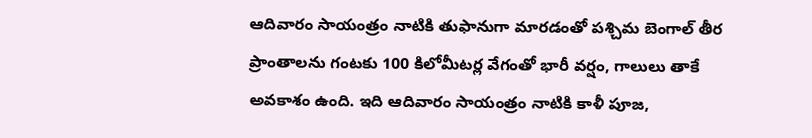ఆదివారం సాయంత్రం నాటికి తుఫానుగా మారడంతో పశ్చిమ బెంగాల్ తీర ప్రాంతాలను గంటకు 100 కిలోమీటర్ల వేగంతో భారీ వర్షం, గాలులు తాకే అవకాశం ఉంది. ఇది ఆదివారం సాయంత్రం నాటికి కాళీ పూజ,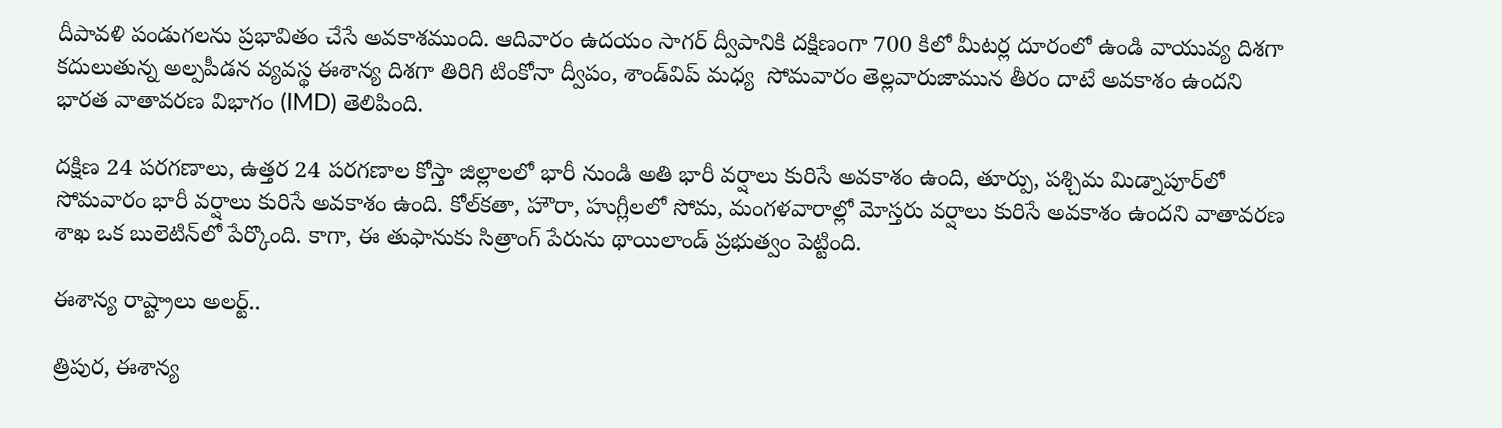దీపావళి పండుగలను ప్ర‌భావితం చేసే అవ‌కాశ‌ముంది. ఆదివారం ఉదయం సాగర్ ద్వీపానికి దక్షిణంగా 700 కిలో మీట‌ర్ల దూరంలో ఉండి వాయువ్య దిశగా కదులుతున్న అల్ప‌పీడ‌న వ్యవస్థ ఈశాన్య దిశగా తిరిగి టింకోనా ద్వీపం, శాండ్‌విప్ మధ్య  సోమ‌వారం తెల్ల‌వారుజామున తీరం దాటే అవకాశం ఉందని భారత వాతావరణ విభాగం (IMD) తెలిపింది.

దక్షిణ 24 పరగణాలు, ఉత్తర 24 పరగణాల కోస్తా జిల్లాలలో భారీ నుండి అతి భారీ వర్షాలు కురిసే అవకాశం ఉంది, తూర్పు, పశ్చిమ మిడ్నాపూర్‌లో సోమవారం భారీ వర్షాలు కురిసే అవకాశం ఉంది. కోల్‌కతా, హౌరా, హుగ్లీలలో సోమ, మంగళవారాల్లో మోస్తరు వర్షాలు కురిసే అవకాశం ఉందని వాతావరణ శాఖ ఒక బులెటిన్‌లో పేర్కొంది. కాగా, ఈ తుఫానుకు సిత్రాంగ్ పేరును థాయిలాండ్ ప్ర‌భుత్వం పెట్టింది.

ఈశాన్య రాష్ట్రాలు అలర్ట్..

త్రిపుర, ఈశాన్య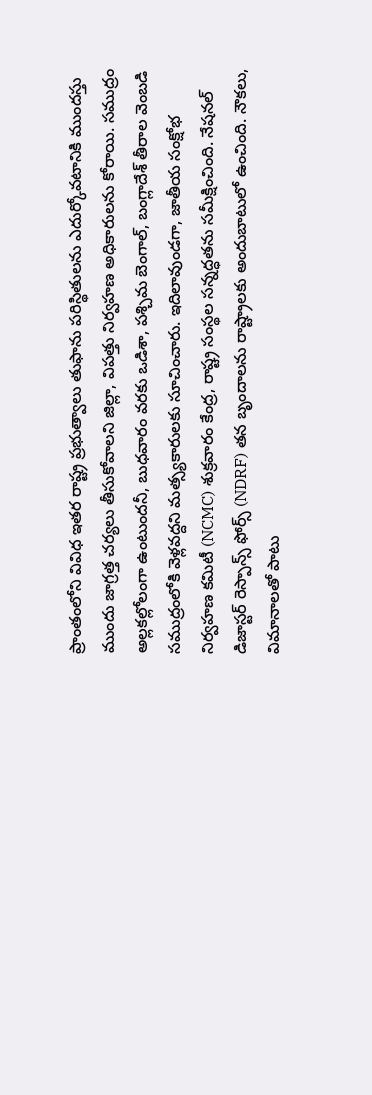ప్రాంతంలోని వివిధ ఇతర రాష్ట్ర ప్రభుత్వాలు తుఫాను పరిస్థితులను ఎదుర్కోవటానికి ముందస్తు ముందు జాగ్రత్త చర్యలు తీసుకోవాలని జిల్లా, విపత్తు నిర్వహణ అధికారులను కోరాయి. సముద్రం అల్లకల్లోలంగా ఉంటుందనీ, బుధవారం వరకు ఒడిశా, పశ్చిమ బెంగాల్, బంగ్లాదేశ్ తీరాల వెంబడి సముద్రంలోకి వెళ్లవద్దని మత్స్యకారులకు సూచించారు. ఇదిలావుండగా, జాతీయ సంక్షోభ నిర్వహణ కమిటీ (NCMC) శుక్రవారం కేంద్ర, రాష్ట్ర సంస్థల సన్నద్ధతను సమీక్షించింది. నేషనల్ డిజాస్టర్ రెస్పాన్స్ ఫోర్స్ (NDRF) తన బృందాలను రాష్ట్రాలకు అందుబాటులో ఉంచింది. నౌకలు, విమానాలతో పాటు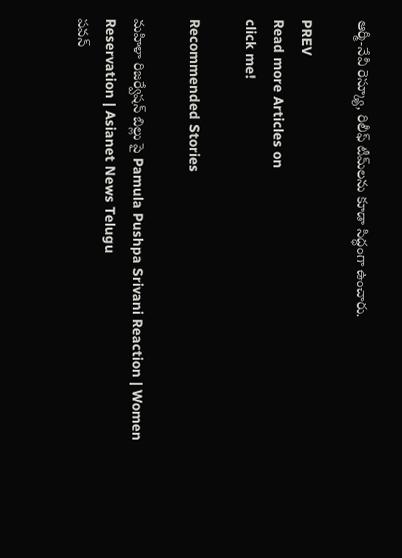ఆర్మీ-నేవీ రెస్క్యూ, రిలీఫ్ టీమ్‌లను కూడా సిద్ధంగా ఉంచారు.

PREV
Read more Articles on
click me!

Recommended Stories

మహిళా రిజర్వేషన్ బిల్లు పై Pamula Pushpa Srivani Reaction | Women Reservation | Asianet News Telugu
పవన్‌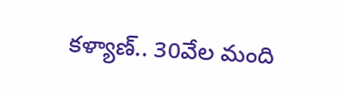కళ్యాణ్‌.. 30వేల మంది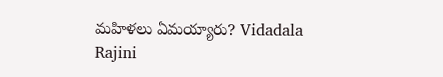మహిళలు ఏమయ్యారు? Vidadala Rajini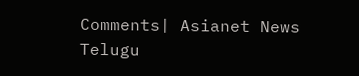Comments| Asianet News Telugu